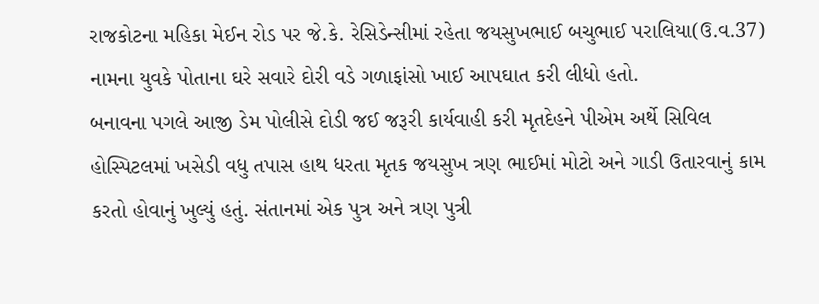રાજકોટના મહિકા મેઈન રોડ પર જે.કે. રેસિડેન્સીમાં રહેતા જયસુખભાઈ બચુભાઈ પરાલિયા(ઉ.વ.37) નામના યુવકે પોતાના ઘરે સવારે દોરી વડે ગળાફાંસો ખાઈ આપઘાત કરી લીધો હતો.
બનાવના પગલે આજી ડેમ પોલીસે દોડી જઈ જરૂરી કાર્યવાહી કરી મૃતદેહને પીએમ અર્થે સિવિલ હોસ્પિટલમાં ખસેડી વધુ તપાસ હાથ ધરતા મૃતક જયસુખ ત્રણ ભાઈમાં મોટો અને ગાડી ઉતારવાનું કામ કરતો હોવાનું ખુલ્યું હતું. સંતાનમાં એક પુત્ર અને ત્રણ પુત્રી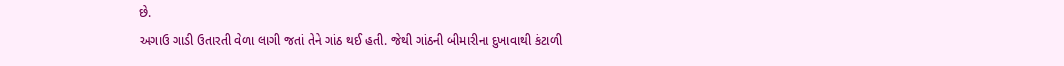છે.
અગાઉ ગાડી ઉતારતી વેળા લાગી જતાં તેને ગાંઠ થઈ હતી. જેથી ગાંઠની બીમારીના દુખાવાથી કંટાળી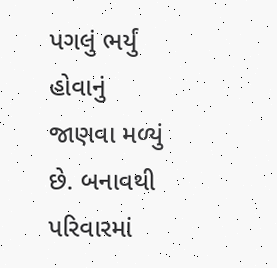પગલું ભર્યું હોવાનું જાણવા મળ્યું છે. બનાવથી પરિવારમાં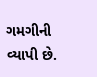ગમગીની વ્યાપી છે.